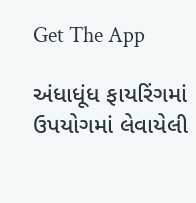Get The App

અંધાધૂંધ ફાયરિંગમાં ઉપયોગમાં લેવાયેલી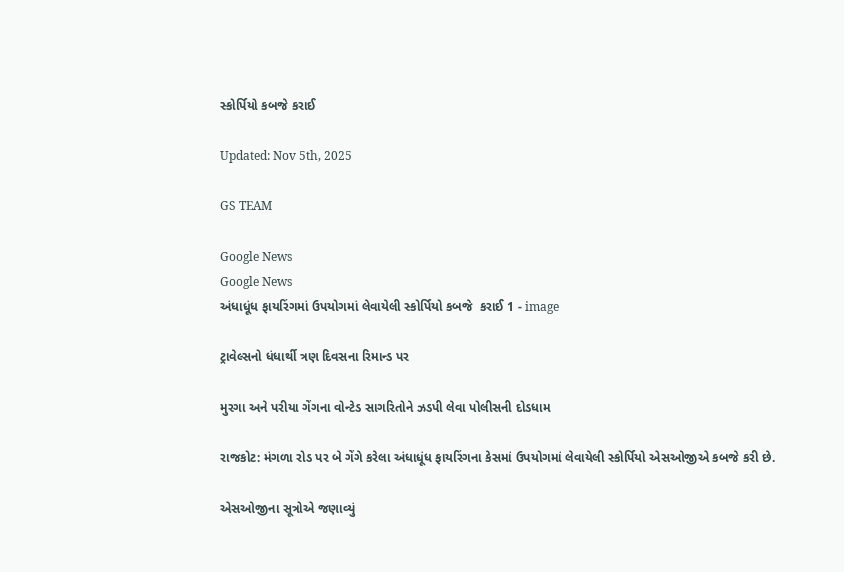સ્કોર્પિયો કબજે કરાઈ

Updated: Nov 5th, 2025

GS TEAM

Google News
Google News
અંધાધૂંધ ફાયરિંગમાં ઉપયોગમાં લેવાયેલી સ્કોર્પિયો કબજે  કરાઈ 1 - image

ટ્રાવેલ્સનો ધંધાર્થી ત્રણ દિવસના રિમાન્ડ પર

મુરગા અને પરીયા ગેંગના વોન્ટેડ સાગરિતોને ઝડપી લેવા પોલીસની દોડધામ

રાજકોટ: મંગળા રોડ પર બે ગેંગે કરેલા અંધાધૂંધ ફાયરિંગના કેસમાં ઉપયોગમાં લેવાયેલી સ્કોર્પિયો એસઓજીએ કબજે કરી છે.

એસઓજીના સૂત્રોએ જણાવ્યું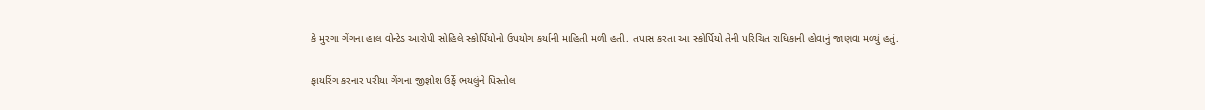કે મુરગા ગેંગના હાલ વોન્ટેડ આરોપી સોહિલે સ્કોર્પિયોનો ઉપયોગ કર્યાની માહિતી મળી હતી. તપાસ કરતા આ સ્કોર્પિયો તેની પરિચિત રાધિકાની હોવાનું જાણવા મળ્યું હતું.

ફાયરિંગ કરનાર પરીયા ગેંગના જીજ્ઞોશ ઉર્ફે ભયલુંને પિસ્તોલ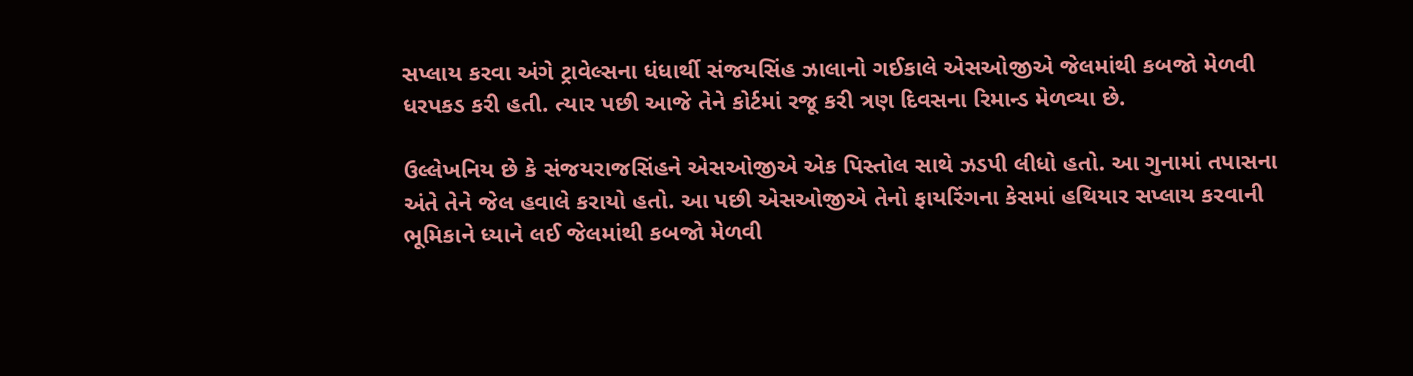સપ્લાય કરવા અંગે ટ્રાવેલ્સના ધંધાર્થી સંજયસિંહ ઝાલાનો ગઈકાલે એસઓજીએ જેલમાંથી કબજો મેળવી ધરપકડ કરી હતી. ત્યાર પછી આજે તેને કોર્ટમાં રજૂ કરી ત્રણ દિવસના રિમાન્ડ મેળવ્યા છે.

ઉલ્લેખનિય છે કે સંજયરાજસિંહને એસઓજીએ એક પિસ્તોલ સાથે ઝડપી લીધો હતો. આ ગુનામાં તપાસના અંતે તેને જેલ હવાલે કરાયો હતો. આ પછી એસઓજીએ તેનો ફાયરિંગના કેસમાં હથિયાર સપ્લાય કરવાની ભૂમિકાને ધ્યાને લઈ જેલમાંથી કબજો મેળવી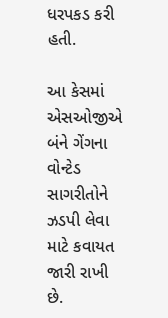ધરપકડ કરી હતી.

આ કેસમાં એસઓજીએ બંને ગેંગના વોન્ટેડ સાગરીતોને ઝડપી લેવા માટે કવાયત જારી રાખી છે.